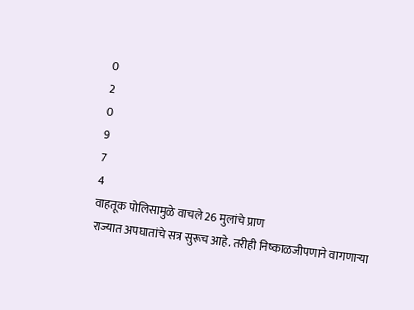0
2
0
9
7
4
वाहतूक पोलिसामुळे वाचले 26 मुलांचे प्राण
राज्यात अपघातांचे सत्र सुरूच आहे. तरीही निष्काळजीपणाने वागणाऱ्या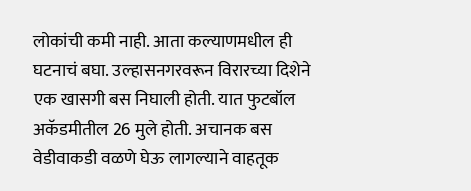लोकांची कमी नाही. आता कल्याणमधील ही घटनाचं बघा. उल्हासनगरवरून विरारच्या दिशेने एक खासगी बस निघाली होती. यात फुटबॉल अकॅडमीतील 26 मुले होती. अचानक बस वेडीवाकडी वळणे घेऊ लागल्याने वाहतूक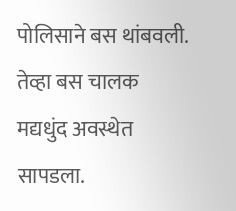पोलिसाने बस थांबवली. तेव्हा बस चालक मद्यधुंद अवस्थेत सापडला.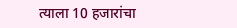त्याला 10 हजारांचा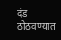दंड ठोठवण्यात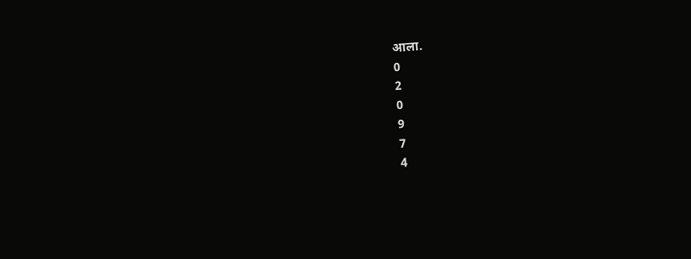आला.
0
2
0
9
7
4